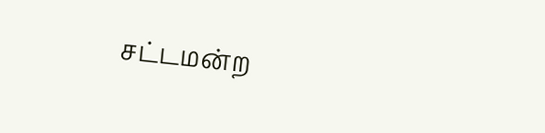சட்டமன்ற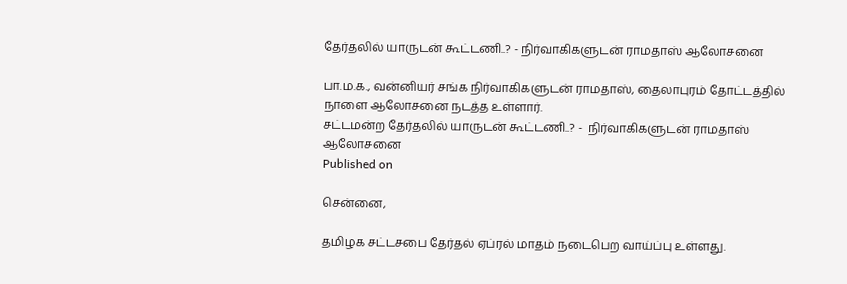தேர்தலில் யாருடன் கூட்டணி..? - நிர்வாகிகளுடன் ராமதாஸ் ஆலோசனை

பா.ம.க., வன்னியர் சங்க நிர்வாகிகளுடன் ராமதாஸ், தைலாபுரம் தோட்டத்தில் நாளை ஆலோசனை நடத்த உள்ளார்.
சட்டமன்ற தேர்தலில் யாருடன் கூட்டணி..? -  நிர்வாகிகளுடன் ராமதாஸ் ஆலோசனை
Published on

சென்னை,

தமிழக சட்டசபை தேர்தல் ஏப்ரல் மாதம் நடைபெற வாய்ப்பு உள்ளது.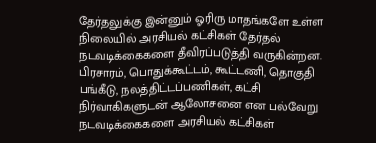தேர்தலுக்கு இன்னும் ஓரிரு மாதங்களே உள்ள நிலையில் அரசியல் கட்சிகள் தேர்தல் நடவடிக்கைகளை தீவிரப்படுத்தி வருகின்றன. பிரசாரம், பொதுக்கூட்டம், கூட்டணி, தொகுதி பங்கீடு, நலத்திட்டப்பணிகள், கட்சி நிர்வாகிகளுடன் ஆலோசனை என பல்வேறு நடவடிக்கைகளை அரசியல் கட்சிகள்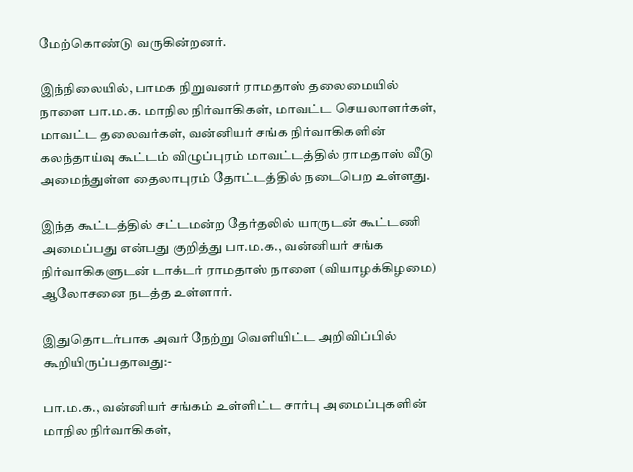மேற்கொண்டு வருகின்றனர்.

இந்நிலையில், பாமக நிறுவனர் ராமதாஸ் தலைமையில் நாளை பா.ம.க. மாநில நிர்வாகிகள், மாவட்ட செயலாளர்கள், மாவட்ட தலைவர்கள், வன்னியர் சங்க நிர்வாகிகளின் கலந்தாய்வு கூட்டம் விழுப்புரம் மாவட்டத்தில் ராமதாஸ் வீடு அமைந்துள்ள தைலாபுரம் தோட்டத்தில் நடைபெற உள்ளது.

இந்த கூட்டத்தில் சட்டமன்ற தேர்தலில் யாருடன் கூட்டணி அமைப்பது என்பது குறித்து பா.ம.க., வன்னியர் சங்க நிர்வாகிகளுடன் டாக்டர் ராமதாஸ் நாளை (வியாழக்கிழமை) ஆலோசனை நடத்த உள்ளார்.

இதுதொடர்பாக அவர் நேற்று வெளியிட்ட அறிவிப்பில் கூறியிருப்பதாவது:-

பா.ம.க., வன்னியர் சங்கம் உள்ளிட்ட சார்பு அமைப்புகளின் மாநில நிர்வாகிகள்,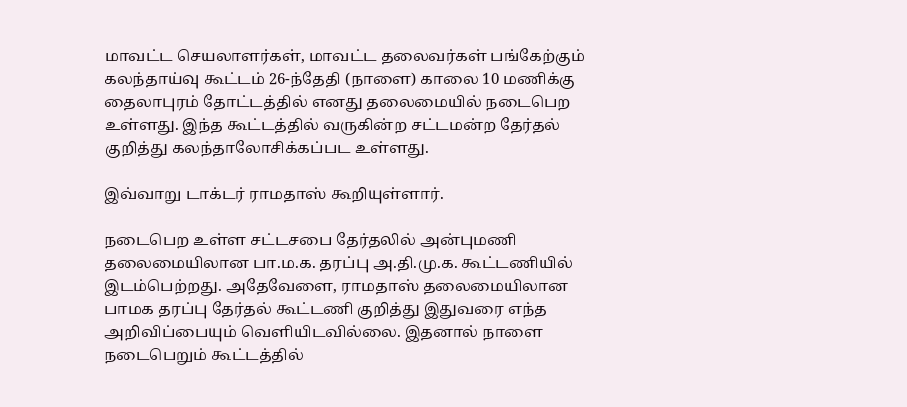மாவட்ட செயலாளர்கள், மாவட்ட தலைவர்கள் பங்கேற்கும் கலந்தாய்வு கூட்டம் 26-ந்தேதி (நாளை) காலை 10 மணிக்கு தைலாபுரம் தோட்டத்தில் எனது தலைமையில் நடைபெற உள்ளது. இந்த கூட்டத்தில் வருகின்ற சட்டமன்ற தேர்தல் குறித்து கலந்தாலோசிக்கப்பட உள்ளது.

இவ்வாறு டாக்டர் ராமதாஸ் கூறியுள்ளார்.

நடைபெற உள்ள சட்டசபை தேர்தலில் அன்புமணி தலைமையிலான பா.ம.க. தரப்பு அ.தி.மு.க. கூட்டணியில் இடம்பெற்றது. அதேவேளை, ராமதாஸ் தலைமையிலான பாமக தரப்பு தேர்தல் கூட்டணி குறித்து இதுவரை எந்த அறிவிப்பையும் வெளியிடவில்லை. இதனால் நாளை நடைபெறும் கூட்டத்தில்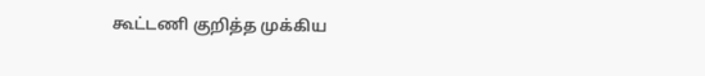கூட்டணி குறித்த முக்கிய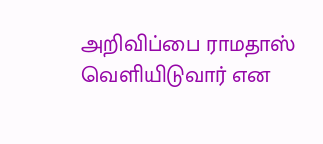அறிவிப்பை ராமதாஸ் வெளியிடுவார் என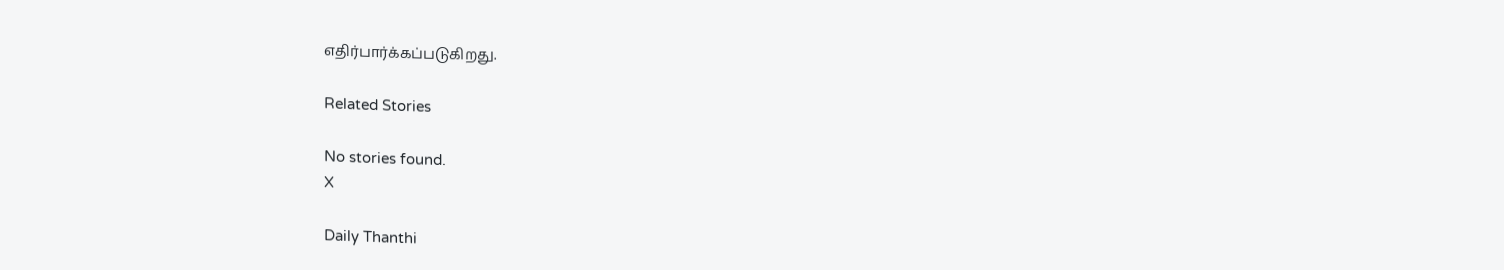எதிர்பார்க்கப்படுகிறது.

Related Stories

No stories found.
X

Daily Thanthi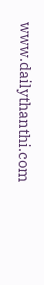www.dailythanthi.com